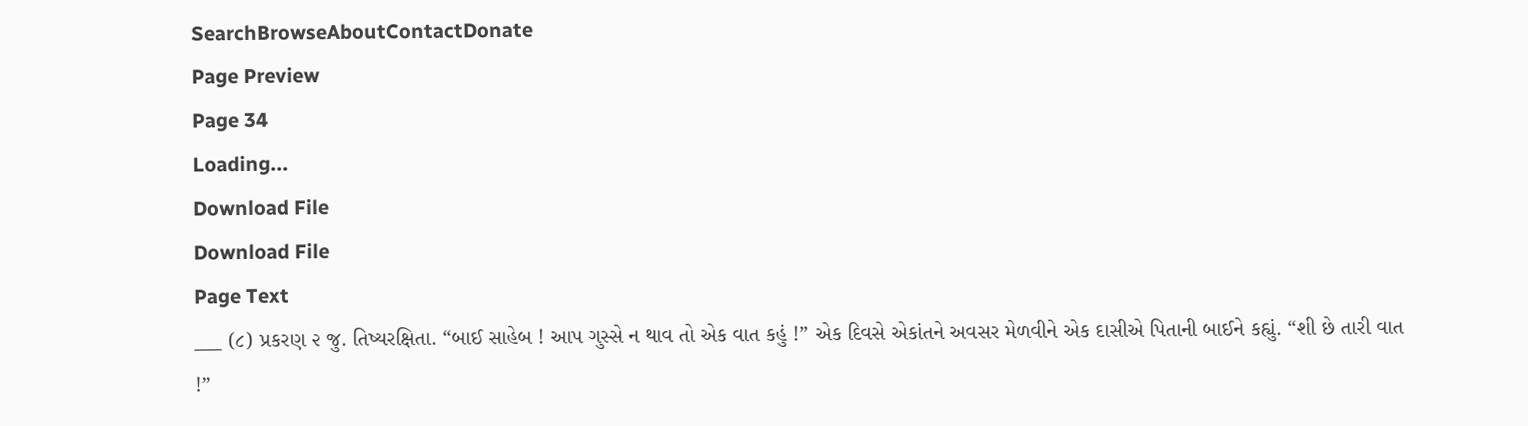SearchBrowseAboutContactDonate
Page Preview
Page 34
Loading...
Download File
Download File
Page Text
___ (૮) પ્રકરણ ૨ જુ. તિષ્યરક્ષિતા. “બાઈ સાહેબ ! આપ ગુસ્સે ન થાવ તો એક વાત કહું !” એક દિવસે એકાંતને અવસર મેળવીને એક દાસીએ પિતાની બાઈને કહ્યું. “શી છે તારી વાત !”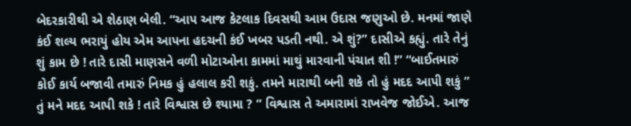બેદરકારીથી એ શેઠાણ બેલી. “આપ આજ કેટલાક દિવસથી આમ ઉદાસ જણુઓ છે. મનમાં જાણે કંઈ શલ્ય ભરાયું હોય એમ આપના હદચની કંઈ ખબર પડતી નથી. એ શું?” દાસીએ કહ્યું. તારે તેનું શું કામ છે ! તારે દાસી માણસને વળી મોટાઓના કામમાં માથું મારવાની પંચાત શી !” “બાઈતમારું કોઈ કાર્ય બજાવી તમારું નિમક હું હલાલ કરી શકું. તમને મારાથી બની શકે તો હું મદદ આપી શકું ” તું મને મદદ આપી શકે ! તારે વિશ્વાસ છે શ્યામા ? ” વિશ્વાસ તે અમારામાં રાખવેજ જોઈએ. આજ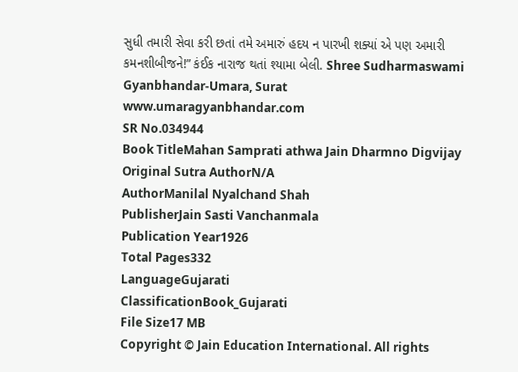સુધી તમારી સેવા કરી છતાં તમે અમારું હદય ન પારખી શક્યાં એ પણ અમારી કમનશીબીજને!” કંઈક નારાજ થતાં શ્યામા બેલી. Shree Sudharmaswami Gyanbhandar-Umara, Surat www.umaragyanbhandar.com
SR No.034944
Book TitleMahan Samprati athwa Jain Dharmno Digvijay
Original Sutra AuthorN/A
AuthorManilal Nyalchand Shah
PublisherJain Sasti Vanchanmala
Publication Year1926
Total Pages332
LanguageGujarati
ClassificationBook_Gujarati
File Size17 MB
Copyright © Jain Education International. All rights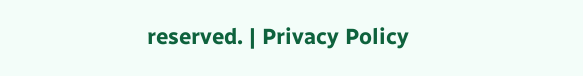reserved. | Privacy Policy